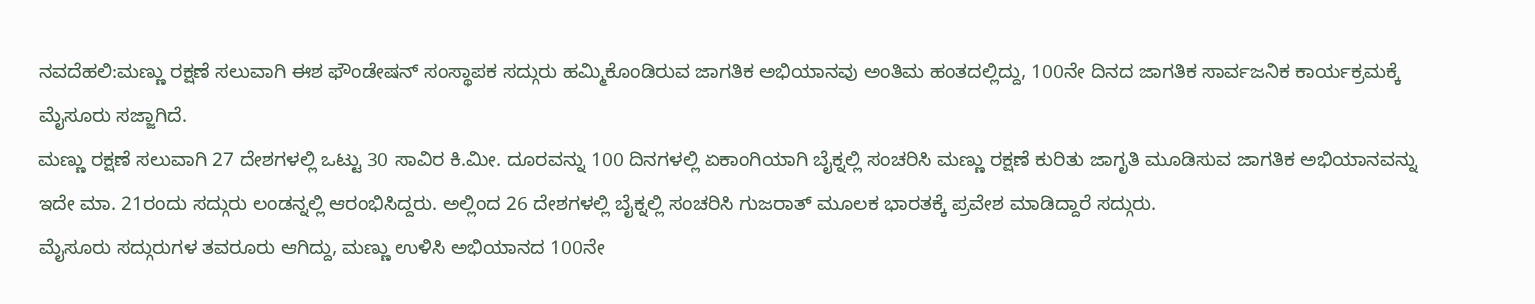ನವದೆಹಲಿ:ಮಣ್ಣು ರಕ್ಷಣೆ ಸಲುವಾಗಿ ಈಶ ಫೌಂಡೇಷನ್ ಸಂಸ್ಥಾಪಕ ಸದ್ಗುರು ಹಮ್ಮಿಕೊಂಡಿರುವ ಜಾಗತಿಕ ಅಭಿಯಾನವು ಅಂತಿಮ ಹಂತದಲ್ಲಿದ್ದು, 100ನೇ ದಿನದ ಜಾಗತಿಕ ಸಾರ್ವಜನಿಕ ಕಾರ್ಯಕ್ರಮಕ್ಕೆ ಮೈಸೂರು ಸಜ್ಜಾಗಿದೆ.
ಮಣ್ಣು ರಕ್ಷಣೆ ಸಲುವಾಗಿ 27 ದೇಶಗಳಲ್ಲಿ ಒಟ್ಟು 30 ಸಾವಿರ ಕಿ.ಮೀ. ದೂರವನ್ನು 100 ದಿನಗಳಲ್ಲಿ ಏಕಾಂಗಿಯಾಗಿ ಬೈಕ್ನಲ್ಲಿ ಸಂಚರಿಸಿ ಮಣ್ಣು ರಕ್ಷಣೆ ಕುರಿತು ಜಾಗೃತಿ ಮೂಡಿಸುವ ಜಾಗತಿಕ ಅಭಿಯಾನವನ್ನು ಇದೇ ಮಾ. 21ರಂದು ಸದ್ಗುರು ಲಂಡನ್ನಲ್ಲಿ ಆರಂಭಿಸಿದ್ದರು. ಅಲ್ಲಿಂದ 26 ದೇಶಗಳಲ್ಲಿ ಬೈಕ್ನಲ್ಲಿ ಸಂಚರಿಸಿ ಗುಜರಾತ್ ಮೂಲಕ ಭಾರತಕ್ಕೆ ಪ್ರವೇಶ ಮಾಡಿದ್ದಾರೆ ಸದ್ಗುರು.
ಮೈಸೂರು ಸದ್ಗುರುಗಳ ತವರೂರು ಆಗಿದ್ದು, ಮಣ್ಣು ಉಳಿಸಿ ಅಭಿಯಾನದ 100ನೇ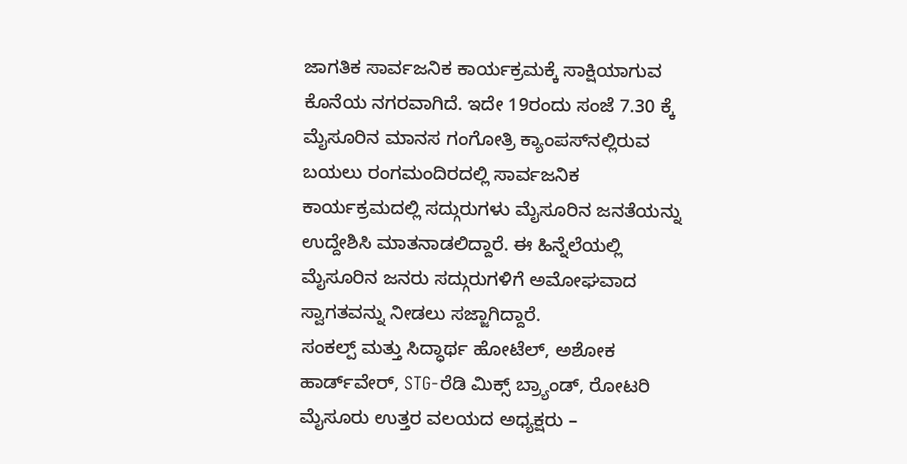ಜಾಗತಿಕ ಸಾರ್ವಜನಿಕ ಕಾರ್ಯಕ್ರಮಕ್ಕೆ ಸಾಕ್ಷಿಯಾಗುವ ಕೊನೆಯ ನಗರವಾಗಿದೆ. ಇದೇ 19ರಂದು ಸಂಜೆ 7.30 ಕ್ಕೆ ಮೈಸೂರಿನ ಮಾನಸ ಗಂಗೋತ್ರಿ ಕ್ಯಾಂಪಸ್‌ನಲ್ಲಿರುವ ಬಯಲು ರಂಗಮಂದಿರದಲ್ಲಿ ಸಾರ್ವಜನಿಕ ಕಾರ್ಯಕ್ರಮದಲ್ಲಿ ಸದ್ಗುರುಗಳು ಮೈಸೂರಿನ ಜನತೆಯನ್ನು ಉದ್ದೇಶಿಸಿ ಮಾತನಾಡಲಿದ್ದಾರೆ. ಈ ಹಿನ್ನೆಲೆಯಲ್ಲಿ ಮೈಸೂರಿನ ಜನರು ಸದ್ಗುರುಗಳಿಗೆ ಅಮೋಘವಾದ ಸ್ವಾಗತವನ್ನು ನೀಡಲು ಸಜ್ಜಾಗಿದ್ದಾರೆ.
ಸಂಕಲ್ಪ್ ಮತ್ತು ಸಿದ್ಧಾರ್ಥ ಹೋಟೆಲ್, ಅಶೋಕ ಹಾರ್ಡ್‌ವೇರ್, STG-ರೆಡಿ ಮಿಕ್ಸ್ ಬ್ರ್ಯಾಂಡ್, ರೋಟರಿ ಮೈಸೂರು ಉತ್ತರ ವಲಯದ ಅಧ್ಯಕ್ಷರು –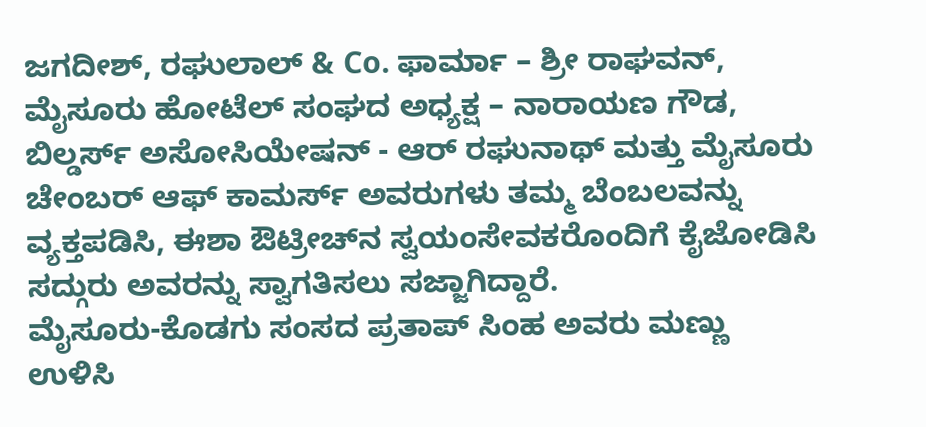ಜಗದೀಶ್, ರಘುಲಾಲ್ & Co. ಫಾರ್ಮಾ – ಶ್ರೀ ರಾಘವನ್, ಮೈಸೂರು ಹೋಟೆಲ್ ಸಂಘದ ಅಧ್ಯಕ್ಷ – ನಾರಾಯಣ ಗೌಡ, ಬಿಲ್ಡರ್ಸ್ ಅಸೋಸಿಯೇಷನ್ - ಆರ್ ರಘುನಾಥ್ ಮತ್ತು ಮೈಸೂರು ಚೇಂಬರ್ ಆಫ್ ಕಾಮರ್ಸ್ ಅವರುಗಳು ತಮ್ಮ ಬೆಂಬಲವನ್ನು ವ್ಯಕ್ತಪಡಿಸಿ, ಈಶಾ ಔಟ್ರೀಚ್‌ನ ಸ್ವಯಂಸೇವಕರೊಂದಿಗೆ ಕೈಜೋಡಿಸಿ ಸದ್ಗುರು ಅವರನ್ನು ಸ್ವಾಗತಿಸಲು ಸಜ್ಜಾಗಿದ್ದಾರೆ.
ಮೈಸೂರು-ಕೊಡಗು ಸಂಸದ ಪ್ರತಾಪ್ ಸಿಂಹ ಅವರು ಮಣ್ಣು ಉಳಿಸಿ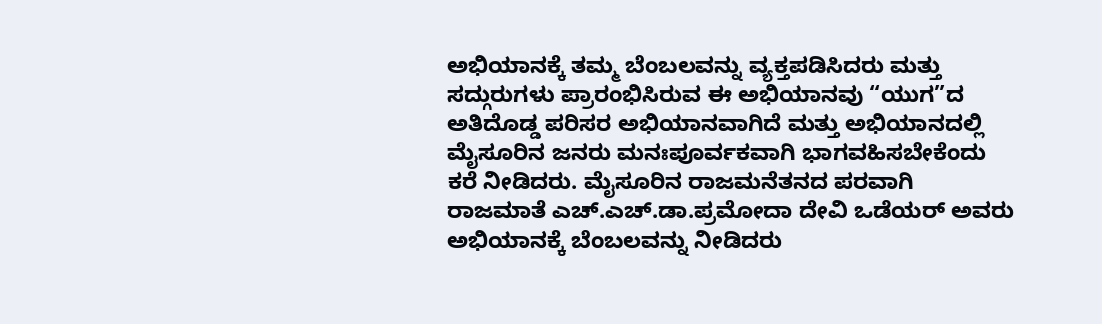ಅಭಿಯಾನಕ್ಕೆ ತಮ್ಮ ಬೆಂಬಲವನ್ನು ವ್ಯಕ್ತಪಡಿಸಿದರು ಮತ್ತು ಸದ್ಗುರುಗಳು ಪ್ರಾರಂಭಿಸಿರುವ ಈ ಅಭಿಯಾನವು “ಯುಗ”ದ ಅತಿದೊಡ್ಡ ಪರಿಸರ ಅಭಿಯಾನವಾಗಿದೆ ಮತ್ತು ಅಭಿಯಾನದಲ್ಲಿ ಮೈಸೂರಿನ ಜನರು ಮನಃಪೂರ್ವಕವಾಗಿ ಭಾಗವಹಿಸಬೇಕೆಂದು ಕರೆ ನೀಡಿದರು. ಮೈಸೂರಿನ ರಾಜಮನೆತನದ ಪರವಾಗಿ ರಾಜಮಾತೆ ಎಚ್.ಎಚ್.ಡಾ.ಪ್ರಮೋದಾ ದೇವಿ ಒಡೆಯರ್ ಅವರು ಅಭಿಯಾನಕ್ಕೆ ಬೆಂಬಲವನ್ನು ನೀಡಿದರು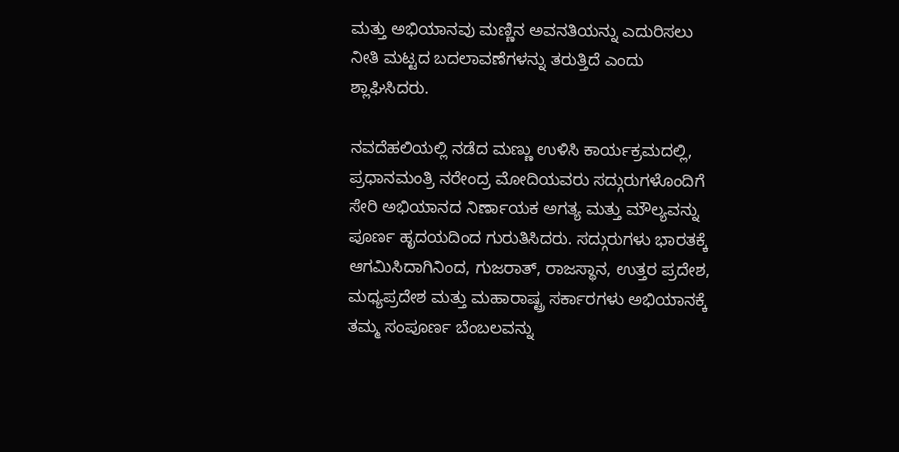ಮತ್ತು ಅಭಿಯಾನವು ಮಣ್ಣಿನ ಅವನತಿಯನ್ನು ಎದುರಿಸಲು ನೀತಿ ಮಟ್ಟದ ಬದಲಾವಣೆಗಳನ್ನು ತರುತ್ತಿದೆ ಎಂದು ಶ್ಲಾಘಿಸಿದರು.

ನವದೆಹಲಿಯಲ್ಲಿ ನಡೆದ ಮಣ್ಣು ಉಳಿಸಿ ಕಾರ್ಯಕ್ರಮದಲ್ಲಿ, ಪ್ರಧಾನಮಂತ್ರಿ ನರೇಂದ್ರ ಮೋದಿಯವರು ಸದ್ಗುರುಗಳೊಂದಿಗೆ ಸೇರಿ ಅಭಿಯಾನದ ನಿರ್ಣಾಯಕ ಅಗತ್ಯ ಮತ್ತು ಮೌಲ್ಯವನ್ನು ಪೂರ್ಣ ಹೃದಯದಿಂದ ಗುರುತಿಸಿದರು. ಸದ್ಗುರುಗಳು ಭಾರತಕ್ಕೆ ಆಗಮಿಸಿದಾಗಿನಿಂದ, ಗುಜರಾತ್, ರಾಜಸ್ಥಾನ, ಉತ್ತರ ಪ್ರದೇಶ, ಮಧ್ಯಪ್ರದೇಶ ಮತ್ತು ಮಹಾರಾಷ್ಟ್ರ ಸರ್ಕಾರಗಳು ಅಭಿಯಾನಕ್ಕೆ ತಮ್ಮ ಸಂಪೂರ್ಣ ಬೆಂಬಲವನ್ನು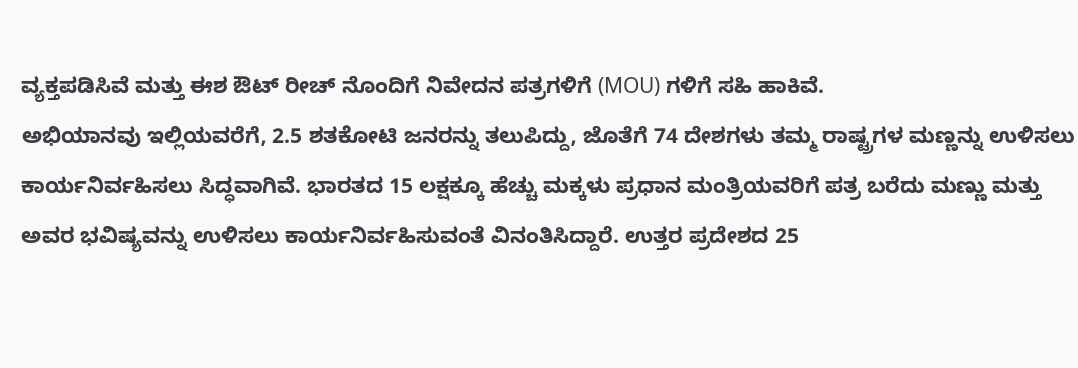ವ್ಯಕ್ತಪಡಿಸಿವೆ ಮತ್ತು ಈಶ ಔಟ್ ರೀಚ್ ನೊಂದಿಗೆ ನಿವೇದನ ಪತ್ರಗಳಿಗೆ (MOU) ಗಳಿಗೆ ಸಹಿ ಹಾಕಿವೆ.
ಅಭಿಯಾನವು ಇಲ್ಲಿಯವರೆಗೆ, 2.5 ಶತಕೋಟಿ ಜನರನ್ನು ತಲುಪಿದ್ದು, ಜೊತೆಗೆ 74 ದೇಶಗಳು ತಮ್ಮ ರಾಷ್ಟ್ರಗಳ ಮಣ್ಣನ್ನು ಉಳಿಸಲು ಕಾರ್ಯನಿರ್ವಹಿಸಲು ಸಿದ್ಧವಾಗಿವೆ. ಭಾರತದ 15 ಲಕ್ಷಕ್ಕೂ ಹೆಚ್ಚು ಮಕ್ಕಳು ಪ್ರಧಾನ ಮಂತ್ರಿಯವರಿಗೆ ಪತ್ರ ಬರೆದು ಮಣ್ಣು ಮತ್ತು ಅವರ ಭವಿಷ್ಯವನ್ನು ಉಳಿಸಲು ಕಾರ್ಯನಿರ್ವಹಿಸುವಂತೆ ವಿನಂತಿಸಿದ್ದಾರೆ. ಉತ್ತರ ಪ್ರದೇಶದ 25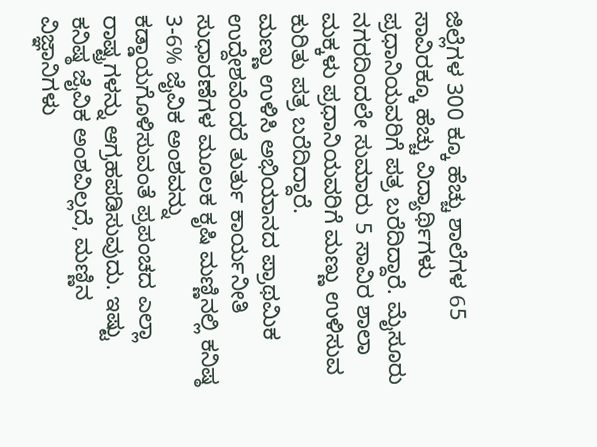ಜಿಲ್ಲೆಗಳ 300 ಕ್ಕೂ ಹೆಚ್ಚು ಶಾಲೆಗಳ 65 ಸಾವಿರಕ್ಕೂ ಹೆಚ್ಚು ವಿದ್ಯಾರ್ಥಿಗಳು ಪ್ರಧಾನಿಯವರಿಗೆ ಪತ್ರ ಬರೆದಿದ್ದಾರೆ. ಮೈಸೂರು ನಗರದಿಂದಲೇ ಸುಮಾರು 5 ಸಾವಿರ ಶಾಲಾ ಮಕ್ಕಳು ಪ್ರಧಾನಿಯವರಿಗೆ ಮಣ್ಣು ಉಳಿಸುವ ಕುರಿತು ಪತ್ರ ಬರೆದಿದ್ದಾರೆ.
ಮಣ್ಣು ಉಳಿಸಿ ಅಭಿಯಾನದ ಪ್ರಾಥಮಿಕ ಉದ್ದೇಶವೆಂದರೆ ತುರ್ತು ಕಾರ್ಯನೀತಿ ಸುಧಾರಣೆಗಳ ಮೂಲಕ ಕೃಷಿ ಮಣ್ಣಿನಲ್ಲಿ ಕನಿಷ್ಠ 3-6% ಜೈವಿಕ ಅಂಶವನ್ನು ಕಡ್ಡಾಯಗೊಳಿಸುವಂತೆ ಪ್ರಪಂಚದ ಎಲ್ಲಾ ರಾಷ್ಟ್ರಗಳನ್ನು ಆಗ್ರಹಪಡಿಸುವುದು. ಇಷ್ಟು ಕನಿಷ್ಠ ಜೈವಿಕ ಅಂಶವಿಲ್ಲದೆ, ಮಣ್ಣಿನ ವಿಜ್ಞಾನಿಗಳು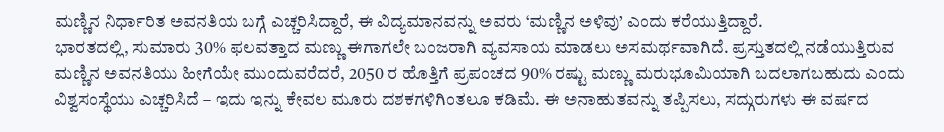ಮಣ್ಣಿನ ನಿರ್ಧಾರಿತ ಅವನತಿಯ ಬಗ್ಗೆ ಎಚ್ಚರಿಸಿದ್ದಾರೆ, ಈ ವಿದ್ಯಮಾನವನ್ನು ಅವರು ‘ಮಣ್ಣಿನ ಅಳಿವು’ ಎಂದು ಕರೆಯುತ್ತಿದ್ದಾರೆ.
ಭಾರತದಲ್ಲಿ, ಸುಮಾರು 30% ಫಲವತ್ತಾದ ಮಣ್ಣು ಈಗಾಗಲೇ ಬಂಜರಾಗಿ ವ್ಯವಸಾಯ ಮಾಡಲು ಅಸಮರ್ಥವಾಗಿದೆ. ಪ್ರಸ್ತುತದಲ್ಲಿ ನಡೆಯುತ್ತಿರುವ ಮಣ್ಣಿನ ಅವನತಿಯು ಹೀಗೆಯೇ ಮುಂದುವರೆದರೆ, 2050 ರ ಹೊತ್ತಿಗೆ ಪ್ರಪಂಚದ 90% ರಷ್ಟು ಮಣ್ಣು ಮರುಭೂಮಿಯಾಗಿ ಬದಲಾಗಬಹುದು ಎಂದು ವಿಶ್ವಸಂಸ್ಥೆಯು ಎಚ್ಚರಿಸಿದೆ – ಇದು ಇನ್ನು ಕೇವಲ ಮೂರು ದಶಕಗಳಿಗಿಂತಲೂ ಕಡಿಮೆ. ಈ ಅನಾಹುತವನ್ನು ತಪ್ಪಿಸಲು, ಸದ್ಗುರುಗಳು ಈ ವರ್ಷದ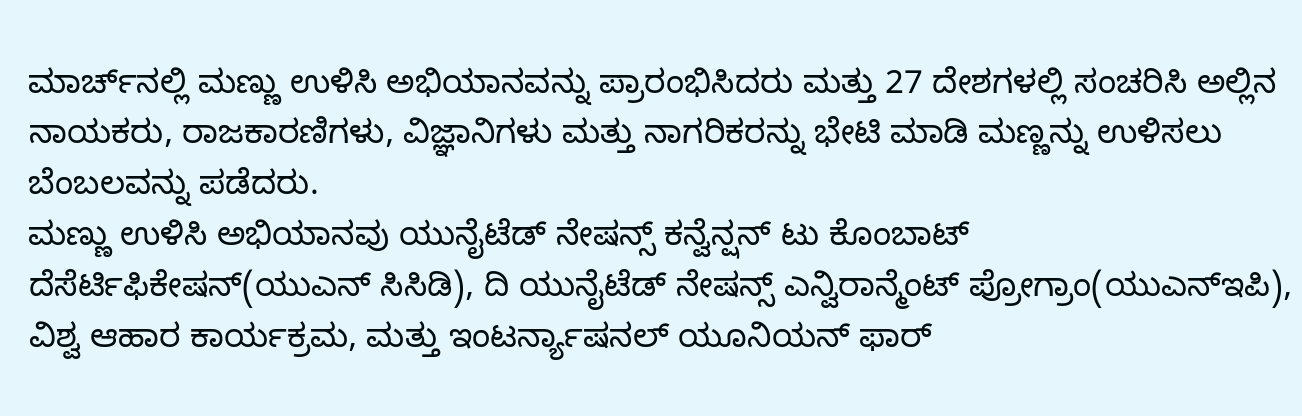ಮಾರ್ಚ್‌ನಲ್ಲಿ ಮಣ್ಣು ಉಳಿಸಿ ಅಭಿಯಾನವನ್ನು ಪ್ರಾರಂಭಿಸಿದರು ಮತ್ತು 27 ದೇಶಗಳಲ್ಲಿ ಸಂಚರಿಸಿ ಅಲ್ಲಿನ ನಾಯಕರು, ರಾಜಕಾರಣಿಗಳು, ವಿಜ್ಞಾನಿಗಳು ಮತ್ತು ನಾಗರಿಕರನ್ನು ಭೇಟಿ ಮಾಡಿ ಮಣ್ಣನ್ನು ಉಳಿಸಲು ಬೆಂಬಲವನ್ನು ಪಡೆದರು.
ಮಣ್ಣು ಉಳಿಸಿ ಅಭಿಯಾನವು ಯುನೈಟೆಡ್ ನೇಷನ್ಸ್ ಕನ್ವೆನ್ಷನ್ ಟು ಕೊಂಬಾಟ್ ದೆಸೆರ್ಟಿಫಿಕೇಷನ್(ಯುಎನ್ ಸಿಸಿಡಿ), ದಿ ಯುನೈಟೆಡ್ ನೇಷನ್ಸ್ ಎನ್ವಿರಾನ್ಮೆಂಟ್ ಪ್ರೋಗ್ರಾಂ(ಯುಎನ್ಇಪಿ), ವಿಶ್ವ ಆಹಾರ ಕಾರ್ಯಕ್ರಮ, ಮತ್ತು ಇಂಟರ್ನ್ಯಾಷನಲ್ ಯೂನಿಯನ್ ಫಾರ್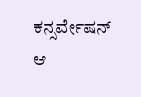ಕನ್ಸರ್ವೇಷನ್ ಆ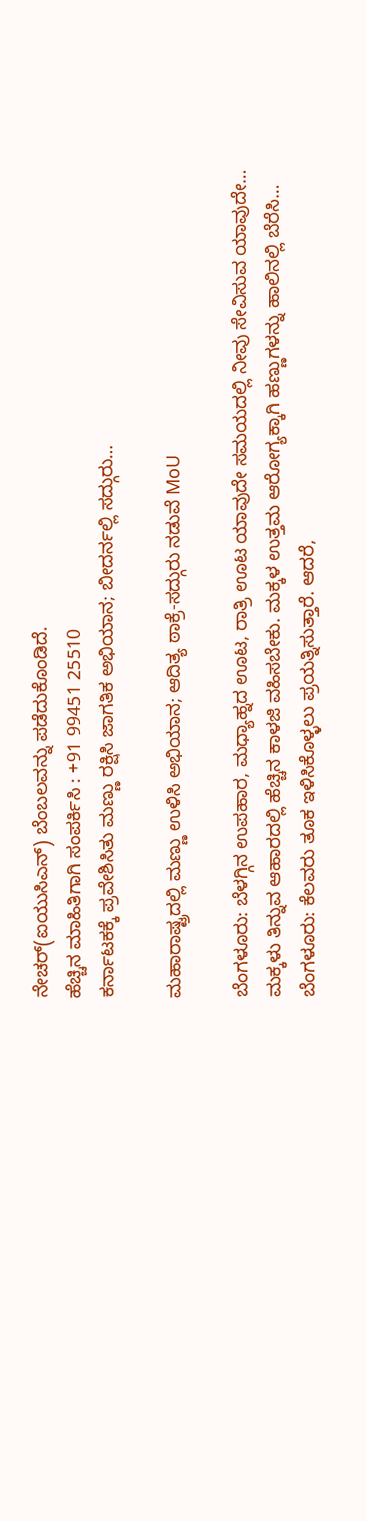ನೇಚರ್(ಐಯುಸಿಎನ್) ಬೆಂಬಲವನ್ನು ಪಡೆದುಕೊಂಡಿದೆ.
ಹೆಚ್ಚಿನ ಮಾಹಿತಿಗಾಗಿ ಸಂಪರ್ಕಿಸಿ : +91 99451 25510
ಕರ್ನಾಟಕಕ್ಕೆ ಪ್ರವೇಶಿಸಿತು ಮಣ್ಣು ರಕ್ಷಿಸಿ ಜಾಗತಿಕ ಅಭಿಯಾನ; ಬೀದರ್ನಲ್ಲಿ ಸದ್ಗುರು…

ಮಹಾರಾಷ್ಟ್ರದಲ್ಲಿ ಮಣ್ಣು ಉಳಿಸಿ ಅಭಿಯಾನ; ಆದಿತ್ಯ ಠಾಕ್ರೆ-ಸದ್ಗುರು ನಡುವೆ MoU

ಬೆಂಗಳೂರು: ಬೆಳಗ್ಗಿನ ಉಪಹಾರ, ಮಧ್ಯಾಹ್ನದ ಊಟ, ರಾತ್ರಿ ಊಟ ಯಾವುದೇ ಸಮಯದಲ್ಲಿ ನೀವು ಸೇವಿಸುವ ಯಾವುದೇ…
ಮಕ್ಕಳು ತಿನ್ನುವ ಆಹಾರದಲ್ಲಿ ಹೆಚ್ಚಿನ ಕಾಳಜಿ ವಹಿಸಬೇಕು. ಮಕ್ಕಳ ಉತ್ತಮ ಆರೋಗ್ಯಕ್ಕಾಗಿ ಹಣ್ಣುಗಳನ್ನು ಹಾಲಿನಲ್ಲಿ ಬೆರೆಸಿ…
ಬೆಂಗಳೂರು: ಕೆಲವರು ತೂಕ ಇಳಿಸಿಕೊಳ್ಳಲು ಪ್ರಯತ್ನಿಸುತ್ತಾರೆ. ಆದರೆ,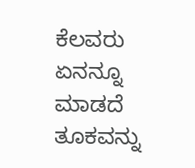ಕೆಲವರು ಏನನ್ನೂ ಮಾಡದೆ ತೂಕವನ್ನು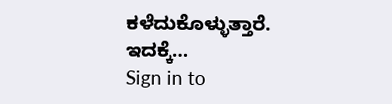ಕಳೆದುಕೊಳ್ಳುತ್ತಾರೆ. ಇದಕ್ಕೆ…
Sign in to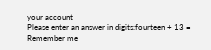your account
Please enter an answer in digits:fourteen + 13 =
Remember me